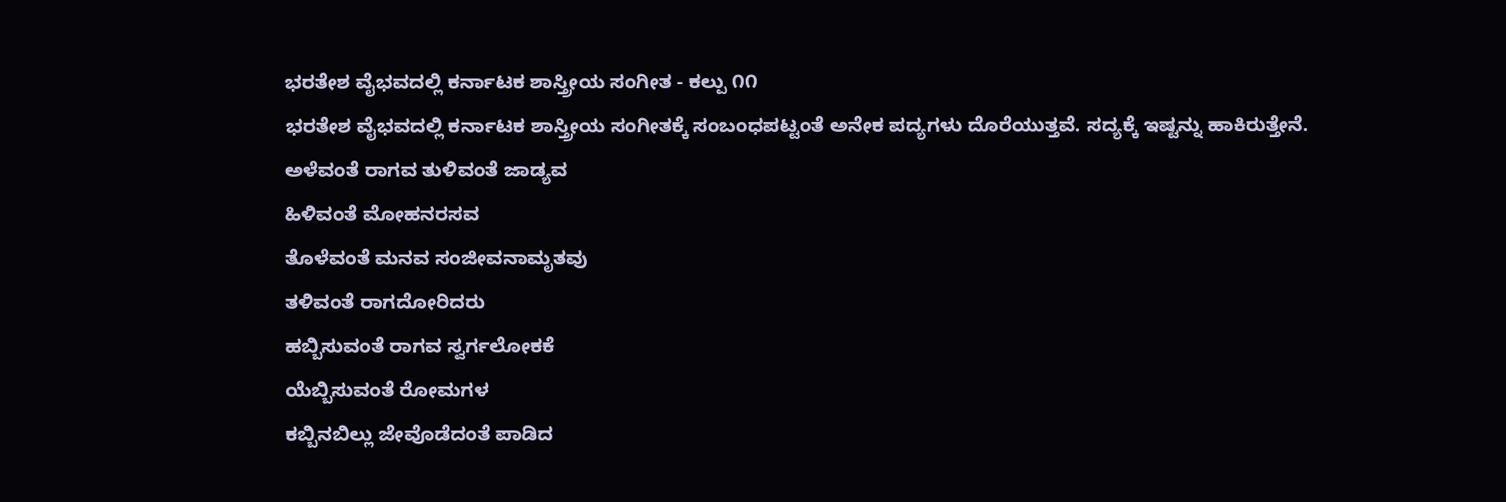ಭರತೇಶ ವೈಭವದಲ್ಲಿ ಕರ್ನಾಟಕ ಶಾಸ್ತ್ರೀಯ ಸಂಗೀತ - ಕಲ್ಪು ೧೧
ಭರತೇಶ ವೈಭವದಲ್ಲಿ ಕರ್ನಾಟಕ ಶಾಸ್ತ್ರೀಯ ಸಂಗೀತಕ್ಕೆ ಸಂಬಂಧಪಟ್ಟಂತೆ ಅನೇಕ ಪದ್ಯಗಳು ದೊರೆಯುತ್ತವೆ. ಸದ್ಯಕ್ಕೆ ಇಷ್ಟನ್ನು ಹಾಕಿರುತ್ತೇನೆ.
ಅಳೆವಂತೆ ರಾಗವ ತುಳಿವಂತೆ ಜಾಡ್ಯವ
ಹಿಳಿವಂತೆ ಮೋಹನರಸವ
ತೊಳೆವಂತೆ ಮನವ ಸಂಜೀವನಾಮೃತವು
ತಳಿವಂತೆ ರಾಗದೋರಿದರು
ಹಬ್ಬಿಸುವಂತೆ ರಾಗವ ಸ್ವರ್ಗಲೋಕಕೆ
ಯೆಬ್ಬಿಸುವಂತೆ ರೋಮಗಳ
ಕಬ್ಬಿನಬಿಲ್ಲು ಜೇವೊಡೆದಂತೆ ಪಾಡಿದ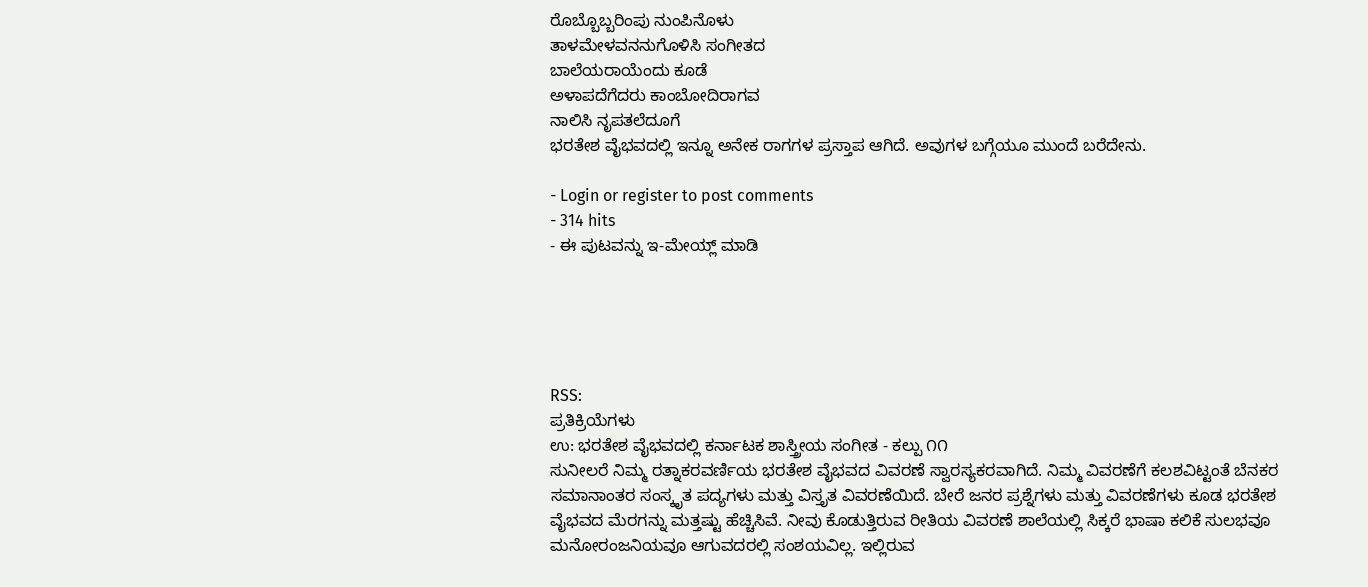ರೊಬ್ಬೊಬ್ಬರಿಂಪು ನುಂಪಿನೊಳು
ತಾಳಮೇಳವನನುಗೊಳಿಸಿ ಸಂಗೀತದ
ಬಾಲೆಯರಾಯೆಂದು ಕೂಡೆ
ಅಳಾಪದೆಗೆದರು ಕಾಂಬೋದಿರಾಗವ
ನಾಲಿಸಿ ನೃಪತಲೆದೂಗೆ
ಭರತೇಶ ವೈಭವದಲ್ಲಿ ಇನ್ನೂ ಅನೇಕ ರಾಗಗಳ ಪ್ರಸ್ತಾಪ ಆಗಿದೆ. ಅವುಗಳ ಬಗ್ಗೆಯೂ ಮುಂದೆ ಬರೆದೇನು.

- Login or register to post comments
- 314 hits
- ಈ ಪುಟವನ್ನು ಇ-ಮೇಯ್ಲ್ ಮಾಡಿ





RSS:
ಪ್ರತಿಕ್ರಿಯೆಗಳು
ಉ: ಭರತೇಶ ವೈಭವದಲ್ಲಿ ಕರ್ನಾಟಕ ಶಾಸ್ತ್ರೀಯ ಸಂಗೀತ - ಕಲ್ಪು ೧೧
ಸುನೀಲರೆ ನಿಮ್ಮ ರತ್ನಾಕರವರ್ಣಿಯ ಭರತೇಶ ವೈಭವದ ವಿವರಣೆ ಸ್ವಾರಸ್ಯಕರವಾಗಿದೆ. ನಿಮ್ಮ ವಿವರಣೆಗೆ ಕಲಶವಿಟ್ಟಂತೆ ಬೆನಕರ ಸಮಾನಾಂತರ ಸಂಸ್ಕೃತ ಪದ್ಯಗಳು ಮತ್ತು ವಿಸ್ತೃತ ವಿವರಣೆಯಿದೆ. ಬೇರೆ ಜನರ ಪ್ರಶ್ನೆಗಳು ಮತ್ತು ವಿವರಣೆಗಳು ಕೂಡ ಭರತೇಶ ವೈಭವದ ಮೆರಗನ್ನು ಮತ್ತಷ್ಟು ಹೆಚ್ಚಿಸಿವೆ. ನೀವು ಕೊಡುತ್ತಿರುವ ರೀತಿಯ ವಿವರಣೆ ಶಾಲೆಯಲ್ಲಿ ಸಿಕ್ಕರೆ ಭಾಷಾ ಕಲಿಕೆ ಸುಲಭವೂ ಮನೋರಂಜನಿಯವೂ ಆಗುವದರಲ್ಲಿ ಸಂಶಯವಿಲ್ಲ. ಇಲ್ಲಿರುವ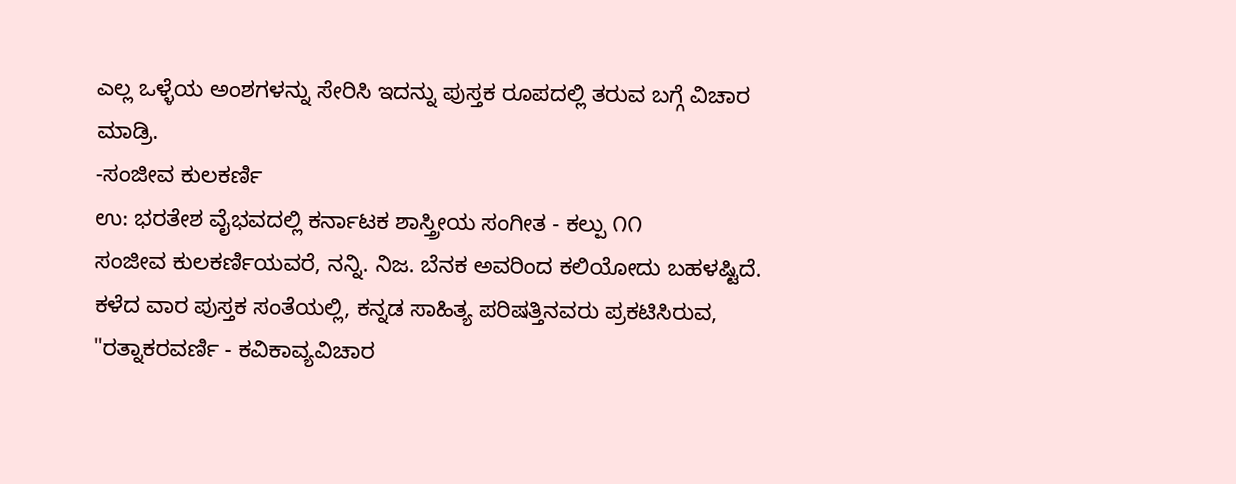ಎಲ್ಲ ಒಳ್ಳೆಯ ಅಂಶಗಳನ್ನು ಸೇರಿಸಿ ಇದನ್ನು ಪುಸ್ತಕ ರೂಪದಲ್ಲಿ ತರುವ ಬಗ್ಗೆ ವಿಚಾರ ಮಾಡ್ರಿ.
-ಸಂಜೀವ ಕುಲಕರ್ಣಿ
ಉ: ಭರತೇಶ ವೈಭವದಲ್ಲಿ ಕರ್ನಾಟಕ ಶಾಸ್ತ್ರೀಯ ಸಂಗೀತ - ಕಲ್ಪು ೧೧
ಸಂಜೀವ ಕುಲಕರ್ಣಿಯವರೆ, ನನ್ನಿ. ನಿಜ. ಬೆನಕ ಅವರಿಂದ ಕಲಿಯೋದು ಬಹಳಷ್ಟಿದೆ. ಕಳೆದ ವಾರ ಪುಸ್ತಕ ಸಂತೆಯಲ್ಲಿ, ಕನ್ನಡ ಸಾಹಿತ್ಯ ಪರಿಷತ್ತಿನವರು ಪ್ರಕಟಿಸಿರುವ, "ರತ್ನಾಕರವರ್ಣಿ - ಕವಿಕಾವ್ಯವಿಚಾರ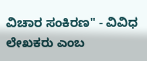ವಿಚಾರ ಸಂಕಿರಣ" - ವಿವಿಧ ಲೇಖಕರು ಎಂಬ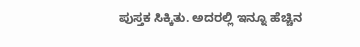ಪುಸ್ತಕ ಸಿಕ್ಕಿತು. ಅದರಲ್ಲಿ ಇನ್ನೂ ಹೆಚ್ಚಿನ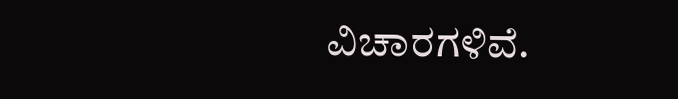ವಿಚಾರಗಳಿವೆ.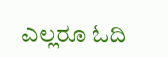ಎಲ್ಲರೂ ಓದಿ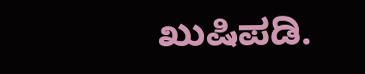ಖುಷಿಪಡಿ.